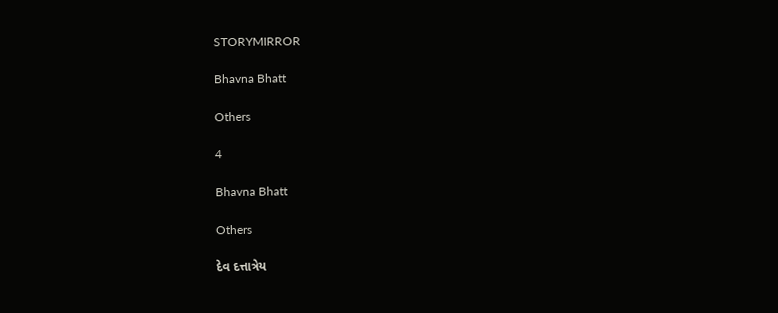STORYMIRROR

Bhavna Bhatt

Others

4

Bhavna Bhatt

Others

દેવ દત્તાત્રેય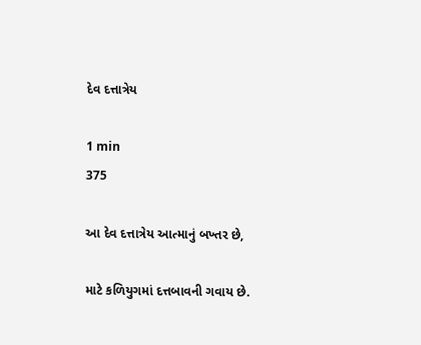દેવ દત્તાત્રેય

1 min
375

આ દેવ દત્તાત્રેય આત્માનું બખ્તર છે,

માટે કળિયુગમાં દત્તબાવની ગવાય છે.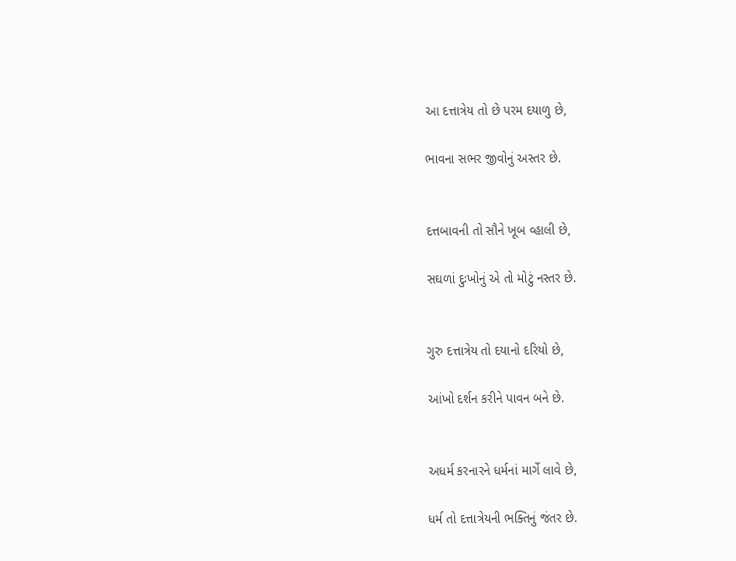આ દત્તાત્રેય તો છે પરમ દયાળુ છે,

ભાવના સભર જીવોનું અસ્તર છે.


દત્તબાવની તો સૌને ખૂબ વ્હાલી છે,

સઘળાં દુઃખોનું એ તો મોટું નસ્તર છે.


ગુરુ દત્તાત્રેય તો દયાનો દરિયો છે,

આંખો દર્શન કરીને પાવન બને છે.


અધર્મ કરનારને ધર્મનાં માર્ગે લાવે છે,

ધર્મ તો દત્તાત્રેયની ભક્તિનું જંતર છે.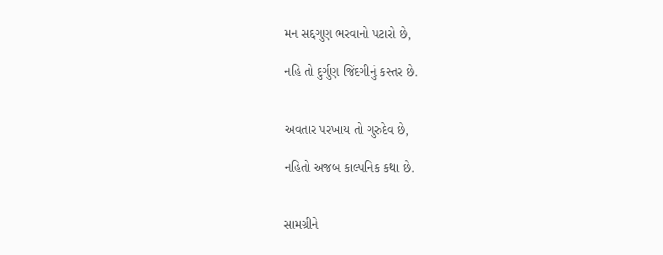મન સદ્દગુણ ભરવાનો પટારો છે,

નહિ તો દુર્ગુણ જિંદગીનું કસ્તર છે.


અવતાર‌ પરખાય તો ગુરુદેવ છે,

નહિતો અજબ કાલ્પનિક કથા છે.


સામગ્રીને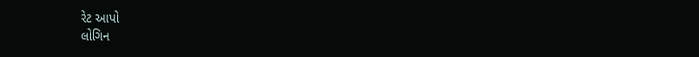રેટ આપો
લોગિન